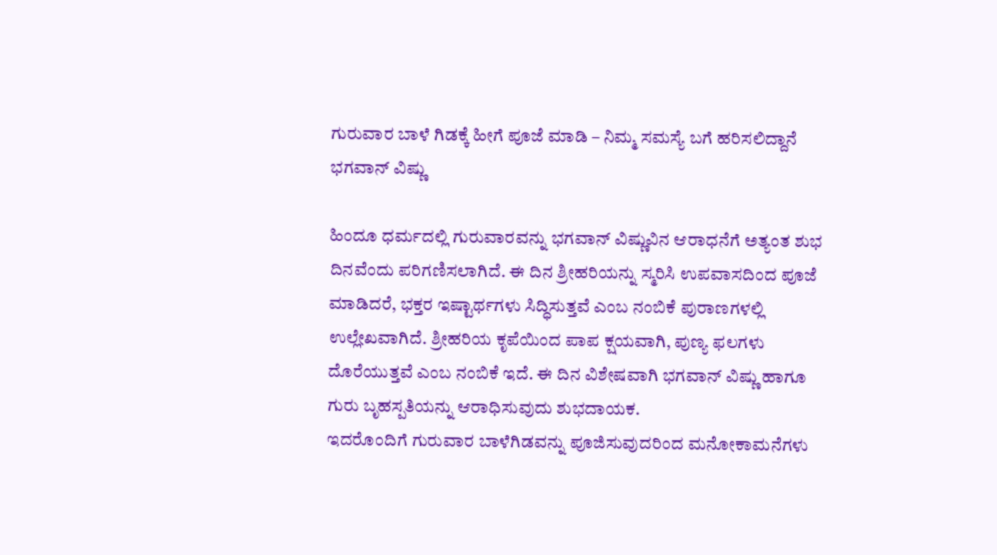ಗುರುವಾರ ಬಾಳೆ ಗಿಡಕ್ಕೆ ಹೀಗೆ ಪೂಜೆ ಮಾಡಿ – ನಿಮ್ಮ ಸಮಸ್ಯೆ ಬಗೆ ಹರಿಸಲಿದ್ದಾನೆ ಭಗವಾನ್ ವಿಷ್ಣು

ಹಿಂದೂ ಧರ್ಮದಲ್ಲಿ ಗುರುವಾರವನ್ನು ಭಗವಾನ್ ವಿಷ್ಣುವಿನ ಆರಾಧನೆಗೆ ಅತ್ಯಂತ ಶುಭ ದಿನವೆಂದು ಪರಿಗಣಿಸಲಾಗಿದೆ. ಈ ದಿನ ಶ್ರೀಹರಿಯನ್ನು ಸ್ಮರಿಸಿ ಉಪವಾಸದಿಂದ ಪೂಜೆ ಮಾಡಿದರೆ, ಭಕ್ತರ ಇಷ್ಟಾರ್ಥಗಳು ಸಿದ್ಧಿಸುತ್ತವೆ ಎಂಬ ನಂಬಿಕೆ ಪುರಾಣಗಳಲ್ಲಿ ಉಲ್ಲೇಖವಾಗಿದೆ. ಶ್ರೀಹರಿಯ ಕೃಪೆಯಿಂದ ಪಾಪ ಕ್ಷಯವಾಗಿ, ಪುಣ್ಯ ಫಲಗಳು ದೊರೆಯುತ್ತವೆ ಎಂಬ ನಂಬಿಕೆ ಇದೆ. ಈ ದಿನ ವಿಶೇಷವಾಗಿ ಭಗವಾನ್ ವಿಷ್ಣು ಹಾಗೂ ಗುರು ಬೃಹಸ್ಪತಿಯನ್ನು ಆರಾಧಿಸುವುದು ಶುಭದಾಯಕ.
ಇದರೊಂದಿಗೆ ಗುರುವಾರ ಬಾಳೆಗಿಡವನ್ನು ಪೂಜಿಸುವುದರಿಂದ ಮನೋಕಾಮನೆಗಳು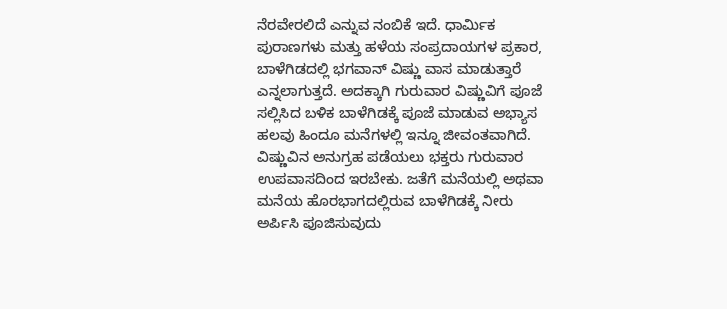ನೆರವೇರಲಿದೆ ಎನ್ನುವ ನಂಬಿಕೆ ಇದೆ. ಧಾರ್ಮಿಕ ಪುರಾಣಗಳು ಮತ್ತು ಹಳೆಯ ಸಂಪ್ರದಾಯಗಳ ಪ್ರಕಾರ, ಬಾಳೆಗಿಡದಲ್ಲಿ ಭಗವಾನ್ ವಿಷ್ಣು ವಾಸ ಮಾಡುತ್ತಾರೆ ಎನ್ನಲಾಗುತ್ತದೆ. ಅದಕ್ಕಾಗಿ ಗುರುವಾರ ವಿಷ್ಣುವಿಗೆ ಪೂಜೆ ಸಲ್ಲಿಸಿದ ಬಳಿಕ ಬಾಳೆಗಿಡಕ್ಕೆ ಪೂಜೆ ಮಾಡುವ ಅಭ್ಯಾಸ ಹಲವು ಹಿಂದೂ ಮನೆಗಳಲ್ಲಿ ಇನ್ನೂ ಜೀವಂತವಾಗಿದೆ. ವಿಷ್ಣುವಿನ ಅನುಗ್ರಹ ಪಡೆಯಲು ಭಕ್ತರು ಗುರುವಾರ ಉಪವಾಸದಿಂದ ಇರಬೇಕು. ಜತೆಗೆ ಮನೆಯಲ್ಲಿ ಅಥವಾ ಮನೆಯ ಹೊರಭಾಗದಲ್ಲಿರುವ ಬಾಳೆಗಿಡಕ್ಕೆ ನೀರು ಅರ್ಪಿಸಿ ಪೂಜಿಸುವುದು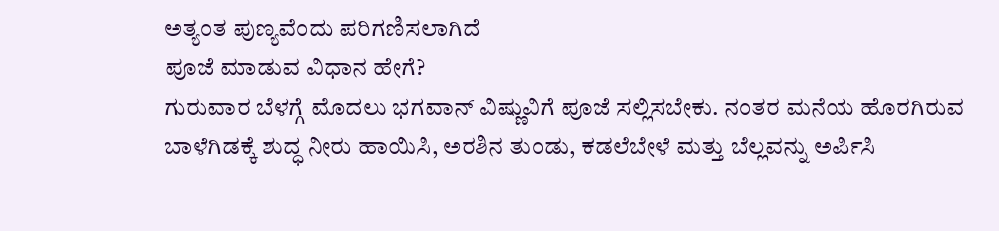ಅತ್ಯಂತ ಪುಣ್ಯವೆಂದು ಪರಿಗಣಿಸಲಾಗಿದೆ
ಪೂಜೆ ಮಾಡುವ ವಿಧಾನ ಹೇಗೆ?
ಗುರುವಾರ ಬೆಳಗ್ಗೆ ಮೊದಲು ಭಗವಾನ್ ವಿಷ್ಣುವಿಗೆ ಪೂಜೆ ಸಲ್ಲಿಸಬೇಕು. ನಂತರ ಮನೆಯ ಹೊರಗಿರುವ ಬಾಳೆಗಿಡಕ್ಕೆ ಶುದ್ಧ ನೀರು ಹಾಯಿಸಿ, ಅರಶಿನ ತುಂಡು, ಕಡಲೆಬೇಳೆ ಮತ್ತು ಬೆಲ್ಲವನ್ನು ಅರ್ಪಿಸಿ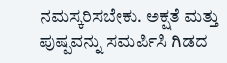ನಮಸ್ಕರಿಸಬೇಕು. ಅಕ್ಷತೆ ಮತ್ತು ಪುಷ್ಪವನ್ನು ಸಮರ್ಪಿಸಿ ಗಿಡದ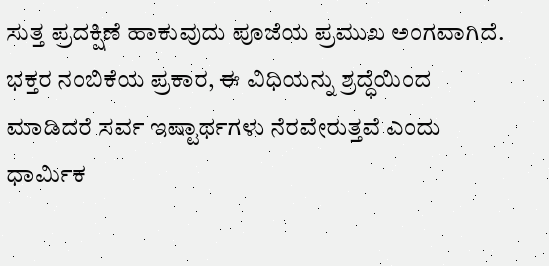ಸುತ್ತ ಪ್ರದಕ್ಷಿಣೆ ಹಾಕುವುದು ಪೂಜೆಯ ಪ್ರಮುಖ ಅಂಗವಾಗಿದೆ. ಭಕ್ತರ ನಂಬಿಕೆಯ ಪ್ರಕಾರ, ಈ ವಿಧಿಯನ್ನು ಶ್ರದ್ಧೆಯಿಂದ ಮಾಡಿದರೆ ಸರ್ವ ಇಷ್ಟಾರ್ಥಗಳು ನೆರವೇರುತ್ತವೆ ಎಂದು ಧಾರ್ಮಿಕ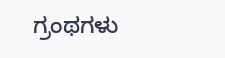ಗ್ರಂಥಗಳು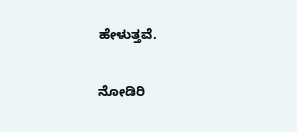ಹೇಳುತ್ತವೆ.

ನೋಡಿರಿ